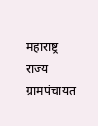महाराष्ट्र राज्य ग्रामपंचायत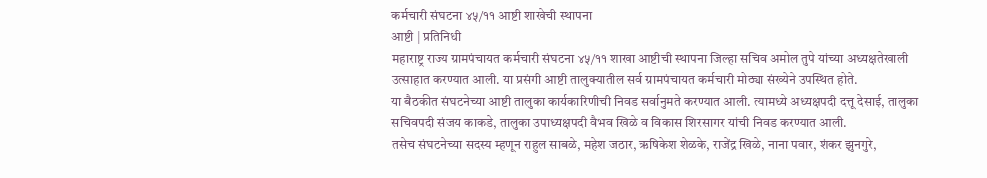कर्मचारी संघटना ४५/११ आष्टी शाखेची स्थापना
आष्टी | प्रतिनिधी
महाराष्ट्र राज्य ग्रामपंचायत कर्मचारी संघटना ४५/११ शाखा आष्टीची स्थापना जिल्हा सचिव अमोल तुपे यांच्या अध्यक्षतेखाली उत्साहात करण्यात आली. या प्रसंगी आष्टी तालुक्यातील सर्व ग्रामपंचायत कर्मचारी मोठ्या संख्येने उपस्थित होते.
या बैठकीत संघटनेच्या आष्टी तालुका कार्यकारिणीची निवड सर्वानुमते करण्यात आली. त्यामध्ये अध्यक्षपदी दत्तू देसाई, तालुका सचिवपदी संजय काकडे, तालुका उपाध्यक्षपदी वैभव खिळे व विकास शिरसागर यांची निवड करण्यात आली.
तसेच संघटनेच्या सदस्य म्हणून राहुल साबळे, महेश जठार, ऋषिकेश शेळके, राजेंद्र खिळे, नाना पवार, शंकर झुनगुरे,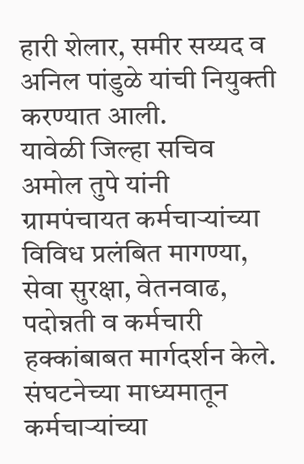हारी शेलार, समीर सय्यद व अनिल पांडुळे यांची नियुक्ती करण्यात आली.
यावेळी जिल्हा सचिव अमोल तुपे यांनी ग्रामपंचायत कर्मचाऱ्यांच्या विविध प्रलंबित मागण्या, सेवा सुरक्षा, वेतनवाढ, पदोन्नती व कर्मचारी हक्कांबाबत मार्गदर्शन केले. संघटनेच्या माध्यमातून कर्मचाऱ्यांच्या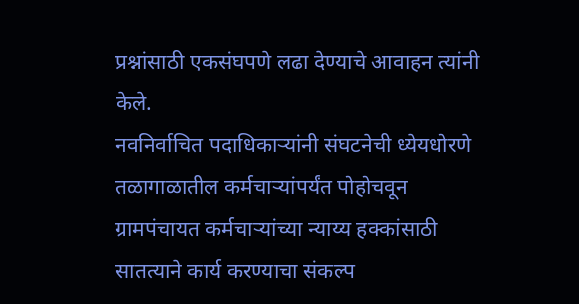प्रश्नांसाठी एकसंघपणे लढा देण्याचे आवाहन त्यांनी केले.
नवनिर्वाचित पदाधिकाऱ्यांनी संघटनेची ध्येयधोरणे तळागाळातील कर्मचाऱ्यांपर्यंत पोहोचवून ग्रामपंचायत कर्मचाऱ्यांच्या न्याय्य हक्कांसाठी सातत्याने कार्य करण्याचा संकल्प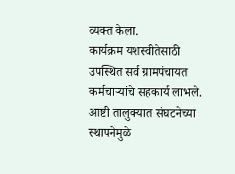व्यक्त केला.
कार्यक्रम यशस्वीतेसाठी उपस्थित सर्व ग्रामपंचायत कर्मचाऱ्यांचे सहकार्य लाभले. आष्टी तालुक्यात संघटनेच्या स्थापनेमुळे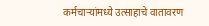कर्मचाऱ्यांमध्ये उत्साहाचे वातावरण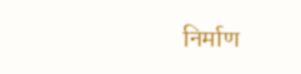निर्माण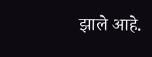झाले आहे.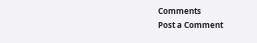Comments
Post a Comment